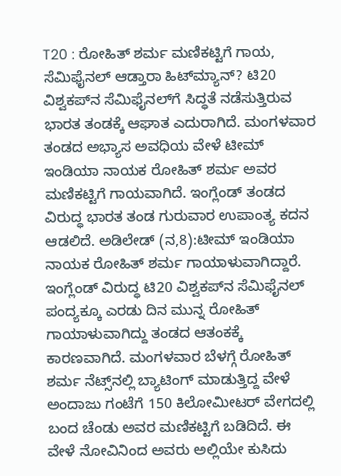T20 : ರೋಹಿತ್‌ ಶರ್ಮ ಮಣಿಕಟ್ಟಿಗೆ ಗಾಯ, ಸೆಮಿಫೈನಲ್‌ ಆಡ್ತಾರಾ ಹಿಟ್‌ಮ್ಯಾನ್‌? ಟಿ20 ವಿಶ್ವಕಪ್‌ನ ಸೆಮಿಫೈನಲ್‌ಗೆ ಸಿದ್ಧತೆ ನಡೆಸುತ್ತಿರುವ ಭಾರತ ತಂಡಕ್ಕೆ ಆಘಾತ ಎದುರಾಗಿದೆ. ಮಂಗಳವಾರ ತಂಡದ ಅಭ್ಯಾಸ ಅವಧಿಯ ವೇಳೆ ಟೀಮ್‌ ಇಂಡಿಯಾ ನಾಯಕ ರೋಹಿತ್‌ ಶರ್ಮ ಅವರ ಮಣಿಕಟ್ಟಿಗೆ ಗಾಯವಾಗಿದೆ. ಇಂಗ್ಲೆಂಡ್‌ ತಂಡದ ವಿರುದ್ಧ ಭಾರತ ತಂಡ ಗುರುವಾರ ಉಪಾಂತ್ಯ ಕದನ ಆಡಲಿದೆ. ಅಡಿಲೇಡ್‌ (ನ,8):ಟೀಮ್‌ ಇಂಡಿಯಾ ನಾಯಕ ರೋಹಿತ್ ಶರ್ಮ ಗಾಯಾಳುವಾಗಿದ್ದಾರೆ. ಇಂಗ್ಲೆಂಡ್‌ ವಿರುದ್ಧ ಟಿ20 ವಿಶ್ವಕಪ್‌ನ ಸೆಮಿಫೈನಲ್‌ ಪಂದ್ಯಕ್ಕೂ ಎರಡು ದಿನ ಮುನ್ನ ರೋಹಿತ್‌ ಗಾಯಾಳುವಾಗಿದ್ದು ತಂಡದ ಆತಂಕಕ್ಕೆ ಕಾರಣವಾಗಿದೆ. ಮಂಗಳವಾರ ಬೆಳಗ್ಗೆ ರೋಹಿತ್ ಶರ್ಮ ನೆಟ್ಸ್‌ನಲ್ಲಿ ಬ್ಯಾಟಿಂಗ್‌ ಮಾಡುತ್ತಿದ್ದ ವೇಳೆ ಅಂದಾಜು ಗಂಟೆಗೆ 150 ಕಿಲೋಮೀಟರ್‌ ವೇಗದಲ್ಲಿ ಬಂದ ಚೆಂಡು ಅವರ ಮಣಿಕಟ್ಟಿಗೆ ಬಡಿದಿದೆ. ಈ ವೇಳೆ ನೋವಿನಿಂದ ಅವರು ಅಲ್ಲಿಯೇ ಕುಸಿದು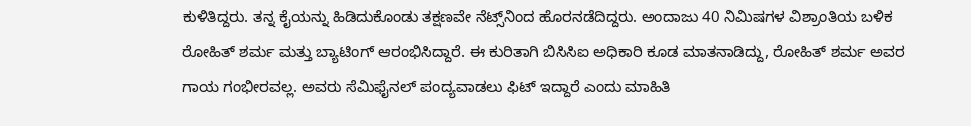ಕುಳಿತಿದ್ದರು. ತನ್ನ ಕೈಯನ್ನು ಹಿಡಿದುಕೊಂಡು ತಕ್ಷಣವೇ ನೆಟ್ಸ್‌ನಿಂದ ಹೊರನಡೆದಿದ್ದರು. ಅಂದಾಜು 40 ನಿಮಿಷಗಳ ವಿಶ್ರಾಂತಿಯ ಬಳಿಕ ರೋಹಿತ್‌ ಶರ್ಮ ಮತ್ತು ಬ್ಯಾಟಿಂಗ್ ಆರಂಭಿಸಿದ್ದಾರೆ. ಈ ಕುರಿತಾಗಿ ಬಿಸಿಸಿಐ ಅಧಿಕಾರಿ ಕೂಡ ಮಾತನಾಡಿದ್ದು, ರೋಹಿತ್ ಶರ್ಮ ಅವರ ಗಾಯ ಗಂಭೀರವಲ್ಲ. ಅವರು ಸೆಮಿಫೈನಲ್‌ ಪಂದ್ಯವಾಡಲು ಫಿಟ್‌ ಇದ್ದಾರೆ ಎಂದು ಮಾಹಿತಿ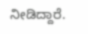ನೀಡಿದ್ದಾರೆ.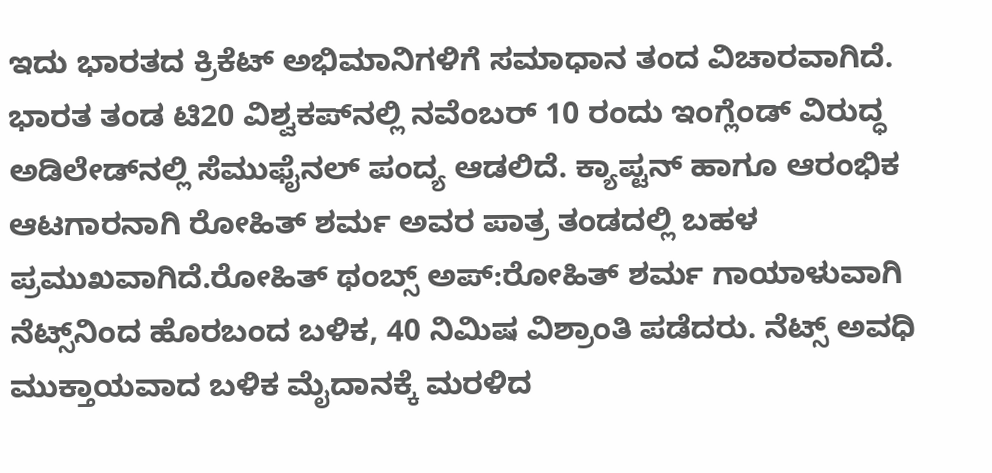ಇದು ಭಾರತದ ಕ್ರಿಕೆಟ್‌ ಅಭಿಮಾನಿಗಳಿಗೆ ಸಮಾಧಾನ ತಂದ ವಿಚಾರವಾಗಿದೆ. ಭಾರತ ತಂಡ ಟಿ20 ವಿಶ್ವಕಪ್‌ನಲ್ಲಿ ನವೆಂಬರ್‌ 10 ರಂದು ಇಂಗ್ಲೆಂಡ್‌ ವಿರುದ್ಧ ಅಡಿಲೇಡ್‌ನಲ್ಲಿ ಸೆಮುಫೈನಲ್‌ ಪಂದ್ಯ ಆಡಲಿದೆ. ಕ್ಯಾಪ್ಟನ್‌ ಹಾಗೂ ಆರಂಭಿಕ ಆಟಗಾರನಾಗಿ ರೋಹಿತ್‌ ಶರ್ಮ ಅವರ ಪಾತ್ರ ತಂಡದಲ್ಲಿ ಬಹಳ ಪ್ರಮುಖವಾಗಿದೆ.ರೋಹಿತ್‌ ಥಂಬ್ಸ್ ಅಪ್‌:ರೋಹಿತ್‌ ಶರ್ಮ ಗಾಯಾಳುವಾಗಿ ನೆಟ್ಸ್‌ನಿಂದ ಹೊರಬಂದ ಬಳಿಕ, 40 ನಿಮಿಷ ವಿಶ್ರಾಂತಿ ಪಡೆದರು. ನೆಟ್ಸ್‌ ಅವಧಿ ಮುಕ್ತಾಯವಾದ ಬಳಿಕ ಮೈದಾನಕ್ಕೆ ಮರಳಿದ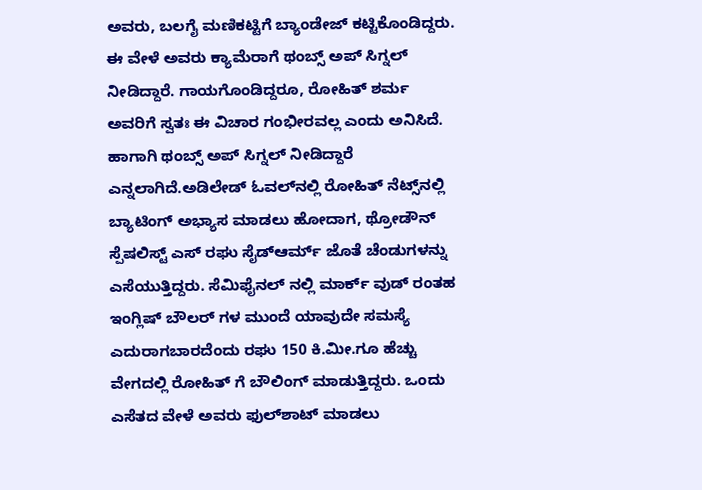ಅವರು, ಬಲಗೈ ಮಣಿಕಟ್ಟಿಗೆ ಬ್ಯಾಂಡೇಜ್‌ ಕಟ್ಟಿಕೊಂಡಿದ್ದರು. ಈ ವೇಳೆ ಅವರು ಕ್ಯಾಮೆರಾಗೆ ಥಂಬ್ಸ್‌ ಅಪ್‌ ಸಿಗ್ನಲ್‌ ನೀಡಿದ್ದಾರೆ. ಗಾಯಗೊಂಡಿದ್ದರೂ, ರೋಹಿತ್‌ ಶರ್ಮ ಅವರಿಗೆ ಸ್ವತಃ ಈ ವಿಚಾರ ಗಂಭೀರವಲ್ಲ ಎಂದು ಅನಿಸಿದೆ. ಹಾಗಾಗಿ ಥಂಬ್ಸ್‌ ಅಪ್‌ ಸಿಗ್ನಲ್‌ ನೀಡಿದ್ದಾರೆ ಎನ್ನಲಾಗಿದೆ.ಅಡಿಲೇಡ್ ಓವಲ್‌ನಲ್ಲಿ ರೋಹಿತ್ ನೆಟ್ಸ್‌ನಲ್ಲಿ ಬ್ಯಾಟಿಂಗ್‌ ಅಭ್ಯಾಸ ಮಾಡಲು ಹೋದಾಗ, ಥ್ರೋಡೌನ್ ಸ್ಪೆಷಲಿಸ್ಟ್‌ ಎಸ್ ರಘು ಸೈಡ್‌ಆರ್ಮ್‌ ಜೊತೆ ಚೆಂಡುಗಳನ್ನು ಎಸೆಯುತ್ತಿದ್ದರು. ಸೆಮಿಫೈನಲ್ ನಲ್ಲಿ ಮಾರ್ಕ್ ವುಡ್ ರಂತಹ ಇಂಗ್ಲಿಷ್ ಬೌಲರ್ ಗಳ ಮುಂದೆ ಯಾವುದೇ ಸಮಸ್ಯೆ ಎದುರಾಗಬಾರದೆಂದು ರಘು 150 ಕಿ.ಮೀ.ಗೂ ಹೆಚ್ಚು ವೇಗದಲ್ಲಿ ರೋಹಿತ್ ಗೆ ಬೌಲಿಂಗ್ ಮಾಡುತ್ತಿದ್ದರು. ಒಂದು ಎಸೆತದ ವೇಳೆ ಅವರು ಫುಲ್‌ಶಾಟ್‌ ಮಾಡಲು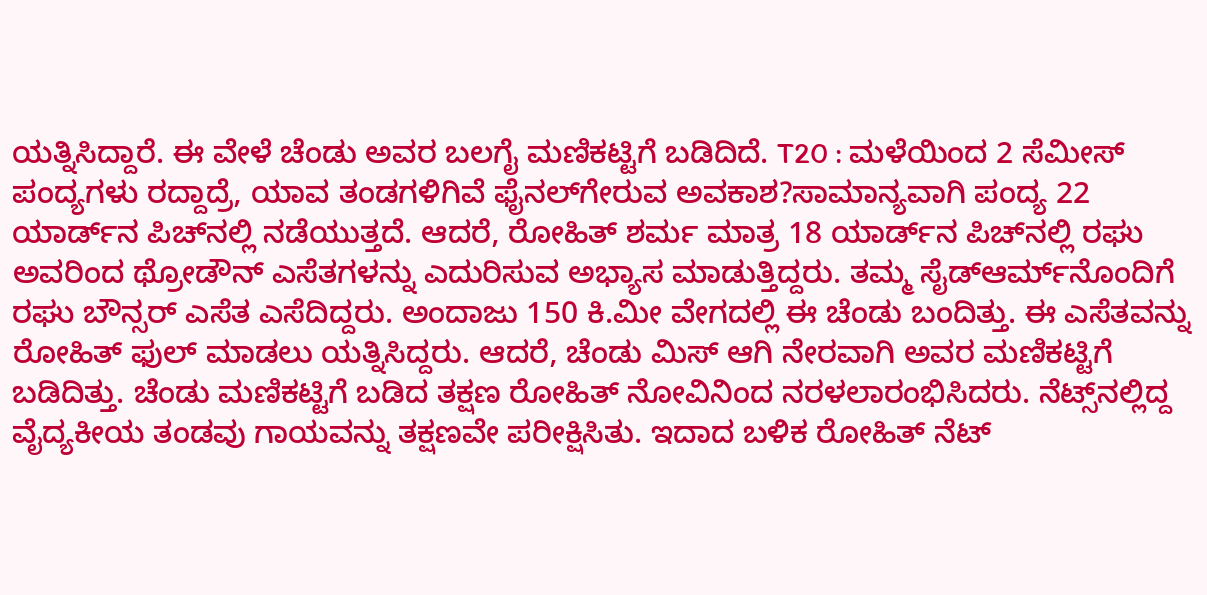ಯತ್ನಿಸಿದ್ದಾರೆ. ಈ ವೇಳೆ ಚೆಂಡು ಅವರ ಬಲಗೈ ಮಣಿಕಟ್ಟಿಗೆ ಬಡಿದಿದೆ. T20 : ಮಳೆಯಿಂದ 2 ಸೆಮೀಸ್ ಪಂದ್ಯಗಳು ರದ್ದಾದ್ರೆ, ಯಾವ ತಂಡಗಳಿಗಿವೆ ಫೈನಲ್‌ಗೇರುವ ಅವಕಾಶ?ಸಾಮಾನ್ಯವಾಗಿ ಪಂದ್ಯ 22 ಯಾರ್ಡ್‌ನ ಪಿಚ್‌ನಲ್ಲಿ ನಡೆಯುತ್ತದೆ. ಆದರೆ, ರೋಹಿತ್‌ ಶರ್ಮ ಮಾತ್ರ 18 ಯಾರ್ಡ್‌ನ ಪಿಚ್‌ನಲ್ಲಿ ರಘು ಅವರಿಂದ ಥ್ರೋಡೌನ್‌ ಎಸೆತಗಳನ್ನು ಎದುರಿಸುವ ಅಭ್ಯಾಸ ಮಾಡುತ್ತಿದ್ದರು. ತಮ್ಮ ಸೈಡ್‌ಆರ್ಮ್‌ನೊಂದಿಗೆ ರಘು ಬೌನ್ಸರ್‌ ಎಸೆತ ಎಸೆದಿದ್ದರು. ಅಂದಾಜು 150 ಕಿ.ಮೀ ವೇಗದಲ್ಲಿ ಈ ಚೆಂಡು ಬಂದಿತ್ತು. ಈ ಎಸೆತವನ್ನು ರೋಹಿತ್‌ ಫುಲ್‌ ಮಾಡಲು ಯತ್ನಿಸಿದ್ದರು. ಆದರೆ, ಚೆಂಡು ಮಿಸ್‌ ಆಗಿ ನೇರವಾಗಿ ಅವರ ಮಣಿಕಟ್ಟಿಗೆ ಬಡಿದಿತ್ತು. ಚೆಂಡು ಮಣಿಕಟ್ಟಿಗೆ ಬಡಿದ ತಕ್ಷಣ ರೋಹಿತ್ ನೋವಿನಿಂದ ನರಳಲಾರಂಭಿಸಿದರು. ನೆಟ್ಸ್‌ನಲ್ಲಿದ್ದ ವೈದ್ಯಕೀಯ ತಂಡವು ಗಾಯವನ್ನು ತಕ್ಷಣವೇ ಪರೀಕ್ಷಿಸಿತು. ಇದಾದ ಬಳಿಕ ರೋಹಿತ್ ನೆಟ್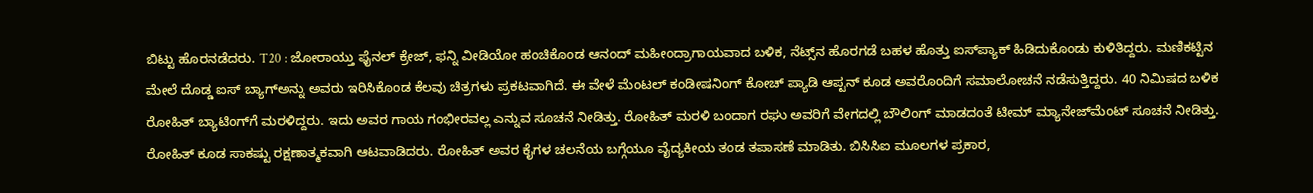ಬಿಟ್ಟು ಹೊರನಡೆದರು. T20 : ಜೋರಾಯ್ತು ಫೈನಲ್ ಕ್ರೇಜ್‌, ಫನ್ನಿ ವೀಡಿಯೋ ಹಂಚಿಕೊಂಡ ಆನಂದ್ ಮಹೀಂದ್ರಾಗಾಯವಾದ ಬಳಿಕ, ನೆಟ್ಸ್‌ನ ಹೊರಗಡೆ ಬಹಳ ಹೊತ್ತು ಐಸ್‌ಪ್ಯಾಕ್‌ ಹಿಡಿದುಕೊಂಡು ಕುಳಿತಿದ್ದರು. ಮಣಿಕಟ್ಟಿನ ಮೇಲೆ ದೊಡ್ಡ ಐಸ್‌ ಬ್ಯಾಗ್‌ಅನ್ನು ಅವರು ಇರಿಸಿಕೊಂಡ ಕೆಲವು ಚಿತ್ರಗಳು ಪ್ರಕಟವಾಗಿದೆ. ಈ ವೇಳೆ ಮೆಂಟಲ್‌ ಕಂಡೀಷನಿಂಗ್‌ ಕೋಚ್ ಪ್ಯಾಡಿ ಆಪ್ಟನ್‌ ಕೂಡ ಅವರೊಂದಿಗೆ ಸಮಾಲೋಚನೆ ನಡೆಸುತ್ತಿದ್ದರು. 40 ನಿಮಿಷದ ಬಳಿಕ ರೋಹಿತ್ ಬ್ಯಾಟಿಂಗ್‌ಗೆ ಮರಳಿದ್ದರು. ಇದು ಅವರ ಗಾಯ ಗಂಭೀರವಲ್ಲ ಎನ್ನುವ ಸೂಚನೆ ನೀಡಿತ್ತು. ರೋಹಿತ್‌ ಮರಳಿ ಬಂದಾಗ ರಘು ಅವರಿಗೆ ವೇಗದಲ್ಲಿ ಬೌಲಿಂಗ್‌ ಮಾಡದಂತೆ ಟೀಮ್‌ ಮ್ಯಾನೇಜ್‌ಮೆಂಟ್‌ ಸೂಚನೆ ನೀಡಿತ್ತು. ರೋಹಿತ್‌ ಕೂಡ ಸಾಕಷ್ಟು ರಕ್ಷಣಾತ್ಮಕವಾಗಿ ಆಟವಾಡಿದರು. ರೋಹಿತ್‌ ಅವರ ಕೈಗಳ ಚಲನೆಯ ಬಗ್ಗೆಯೂ ವೈದ್ಯಕೀಯ ತಂಡ ತಪಾಸಣೆ ಮಾಡಿತು. ಬಿಸಿಸಿಐ ಮೂಲಗಳ ಪ್ರಕಾರ,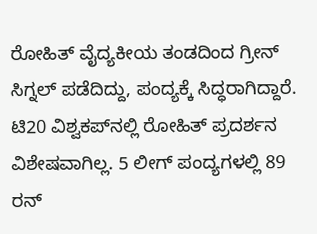ರೋಹಿತ್ ವೈದ್ಯಕೀಯ ತಂಡದಿಂದ ಗ್ರೀನ್ ಸಿಗ್ನಲ್ ಪಡೆದಿದ್ದು, ಪಂದ್ಯಕ್ಕೆ ಸಿದ್ಧರಾಗಿದ್ದಾರೆ. ಟಿ20 ವಿಶ್ವಕಪ್‌ನಲ್ಲಿ ರೋಹಿತ್‌ ಪ್ರದರ್ಶನ ವಿಶೇಷವಾಗಿಲ್ಲ. 5 ಲೀಗ್ ಪಂದ್ಯಗಳಲ್ಲಿ 89 ರನ್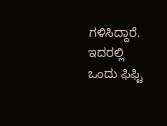ಗಳಿಸಿದ್ದಾರೆ. ಇದರಲ್ಲಿ ಒಂದು ಫಿಫ್ಟಿ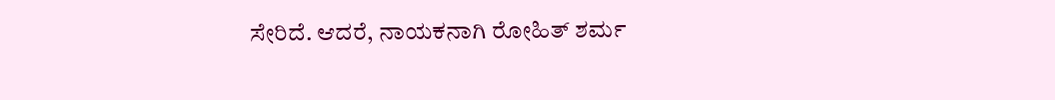ಸೇರಿದೆ. ಆದರೆ, ನಾಯಕನಾಗಿ ರೋಹಿತ್‌ ಶರ್ಮ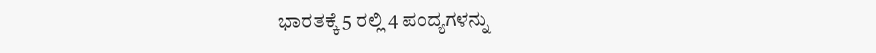ಭಾರತಕ್ಕೆ 5 ರಲ್ಲಿ 4 ಪಂದ್ಯಗಳನ್ನು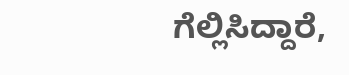ಗೆಲ್ಲಿಸಿದ್ದಾರೆ,